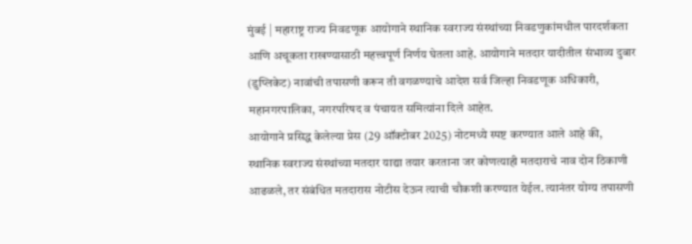मुंबई | महाराष्ट्र राज्य निवडणूक आयोगाने स्थानिक स्वराज्य संस्थांच्या निवडणुकांमधील पारदर्शकता आणि अचूकता राखण्यासाठी महत्त्वपूर्ण निर्णय घेतला आहे. आयोगाने मतदार यादीतील संभाव्य दुबार (डुप्लिकेट) नावांची तपासणी करून ती वगळण्याचे आदेश सर्व जिल्हा निवडणूक अधिकारी, महानगरपालिका, नगरपरिषद व पंचायत समित्यांना दिले आहेत.
आयोगाने प्रसिद्ध केलेल्या प्रेस (29 ऑक्टोबर 2025) नोटमध्ये स्पष्ट करण्यात आले आहे की,
स्थानिक स्वराज्य संस्थांच्या मतदार याद्या तयार करताना जर कोणत्याही मतदाराचे नाव दोन ठिकाणी आढळले, तर संबंधित मतदारास नोटीस देऊन त्याची चौकशी करण्यात येईल. त्यानंतर योग्य तपासणी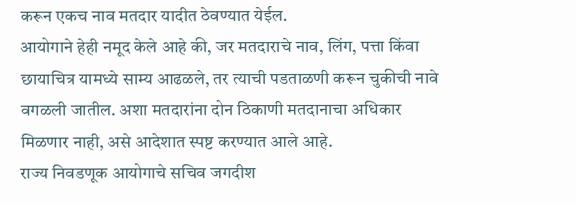करून एकच नाव मतदार यादीत ठेवण्यात येईल.
आयोगाने हेही नमूद केले आहे की, जर मतदाराचे नाव, लिंग, पत्ता किंवा छायाचित्र यामध्ये साम्य आढळले, तर त्याची पडताळणी करून चुकीची नावे वगळली जातील. अशा मतदारांना दोन ठिकाणी मतदानाचा अधिकार मिळणार नाही, असे आदेशात स्पष्ट करण्यात आले आहे.
राज्य निवडणूक आयोगाचे सचिव जगदीश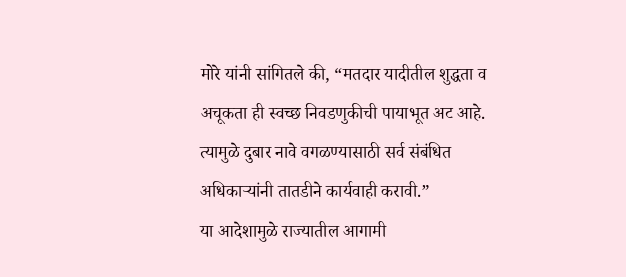मोरे यांनी सांगितले की, “मतदार यादीतील शुद्धता व अचूकता ही स्वच्छ निवडणुकीची पायाभूत अट आहे. त्यामुळे दुबार नावे वगळण्यासाठी सर्व संबंधित अधिकाऱ्यांनी तातडीने कार्यवाही करावी.”
या आदेशामुळे राज्यातील आगामी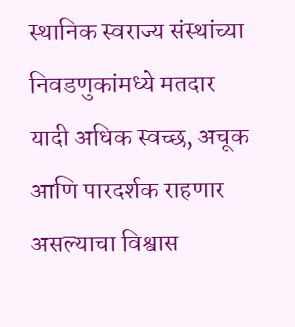स्थानिक स्वराज्य संस्थांच्या निवडणुकांमध्ये मतदार यादी अधिक स्वच्छ, अचूक आणि पारदर्शक राहणार असल्याचा विश्वास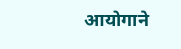आयोगाने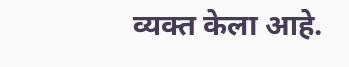व्यक्त केला आहे.